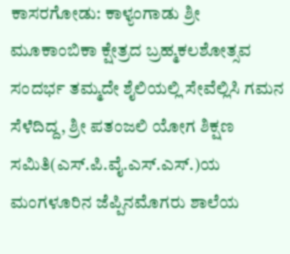ಕಾಸರಗೋಡು: ಕಾಳ್ಯಂಗಾಡು ಶ್ರೀ ಮೂಕಾಂಬಿಕಾ ಕ್ಷೇತ್ರದ ಬ್ರಹ್ಮಕಲಶೋತ್ಸವ ಸಂದರ್ಭ ತಮ್ಮದೇ ಶೈಲಿಯಲ್ಲಿ ಸೇವೆಲ್ಲಿಸಿ ಗಮನ ಸೆಳೆದಿದ್ದ, ಶ್ರೀ ಪತಂಜಲಿ ಯೋಗ ಶಿಕ್ಷಣ ಸಮಿತಿ(ಎಸ್.ಪಿ.ವೈ.ಎಸ್.ಎಸ್.)ಯ ಮಂಗಳೂರಿನ ಜೆಪ್ಪಿನಮೊಗರು ಶಾಲೆಯ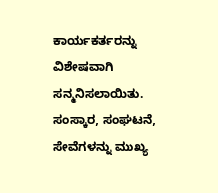ಕಾರ್ಯಕರ್ತರನ್ನು ವಿಶೇಷವಾಗಿ ಸನ್ಮನಿಸಲಾಯಿತು. ಸಂಸ್ಕಾರ, ಸಂಘಟನೆ, ಸೇವೆಗಳನ್ನು ಮುಖ್ಯ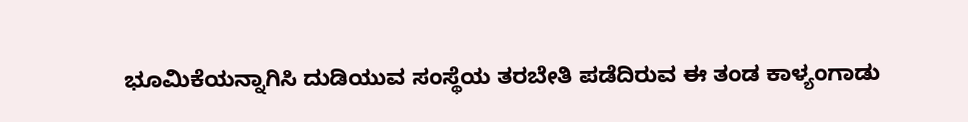ಭೂಮಿಕೆಯನ್ನಾಗಿಸಿ ದುಡಿಯುವ ಸಂಸ್ಥೆಯ ತರಬೇತಿ ಪಡೆದಿರುವ ಈ ತಂಡ ಕಾಳ್ಯಂಗಾಡು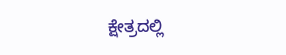ಕ್ಷೇತ್ರದಲ್ಲಿ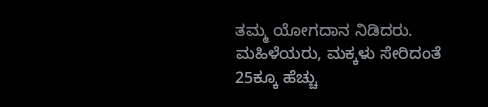ತಮ್ಮ ಯೋಗದಾನ ನಿಡಿದರು. ಮಹಿಳೆಯರು, ಮಕ್ಕಳು ಸೇರಿದಂತೆ 25ಕ್ಕೂ ಹೆಚ್ಚು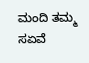ಮಂದಿ ತಮ್ಮ ಸಏವೆ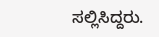ಸಲ್ಲಿಸಿದ್ದರು.